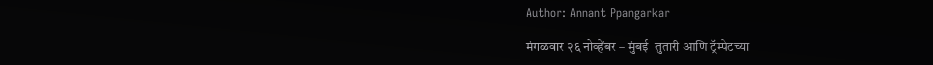Author: Annant Ppangarkar

मंगळवार २६ नोव्हेंबर – मुंबई  तुतारी आणि ट्रॅम्पेटच्या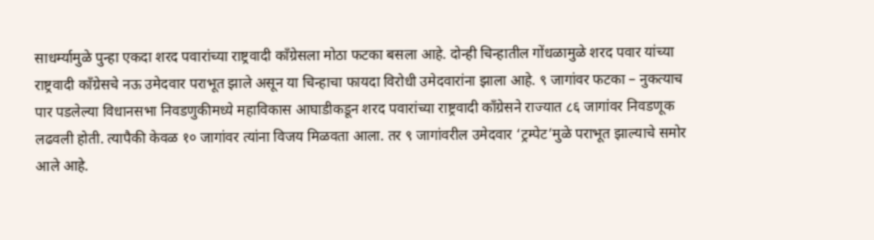साधर्म्यामुळे पुन्हा एकदा शरद पवारांच्या राष्ट्रवादी काँग्रेसला मोठा फटका बसला आहे. दोन्ही चिन्हातील गोंधळामुळे शरद पवार यांच्या राष्ट्रवादी काँग्रेसचे नऊ उमेदवार पराभूत झाले असून या चिन्हाचा फायदा विरोधी उमेदवारांना झाला आहे. ९ जागांवर फटका – नुकत्याच पार पडलेल्या विधानसभा निवडणुकीमध्ये महाविकास आघाडीकडून शरद पवारांच्या राष्ट्रवादी काँग्रेसने राज्यात ८६ जागांवर निवडणूक लढवली होती. त्यापैकी केवळ १० जागांवर त्यांना विजय मिळवता आला. तर ९ जागांवरील उमेदवार ‘ट्रम्पेट’मुळे पराभूत झाल्याचे समोर आले आहे.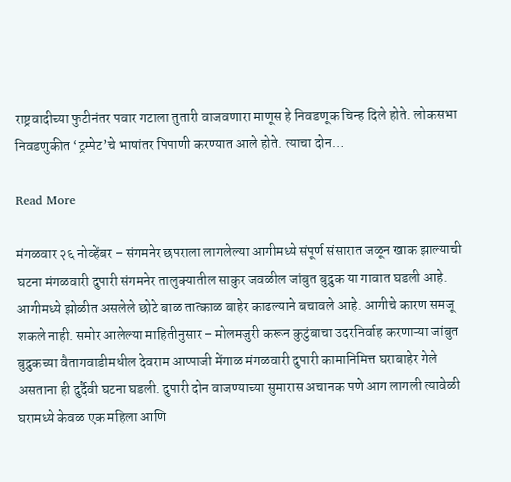राष्ट्रवादीच्या फुटीनंतर पवार गटाला तुतारी वाजवणारा माणूस हे निवडणूक चिन्ह दिले होते. लोकसभा निवडणुकीत ‘ट्रम्पेट’चे भाषांतर पिपाणी करण्यात आले होते. त्याचा दोन…

Read More

मंगळवार २६ नोव्हेंबर – संगमनेर छपराला लागलेल्या आगीमध्ये संपूर्ण संसारात जळून खाक झाल्याची घटना मंगळवारी दुपारी संगमनेर तालुक्यातील साकुर जवळील जांबुत बुद्रुक या गावात घडली आहे. आगीमध्ये झोळीत असलेले छोटे बाळ तात्काळ बाहेर काढल्याने बचावले आहे. आगीचे कारण समजू शकले नाही. समोर आलेल्या माहितीनुसार – मोलमजुरी करून कुटुंबाचा उदरनिर्वाह करणाऱ्या जांबुत बुद्रुकच्या वैतागवाडीमधील देवराम आप्पाजी मेंगाळ मंगळवारी दुपारी कामानिमित्त घराबाहेर गेले असताना ही दुर्दैवी घटना घडली. दुपारी दोन वाजण्याच्या सुमारास अचानक पणे आग लागली त्यावेळी घरामध्ये केवळ एक महिला आणि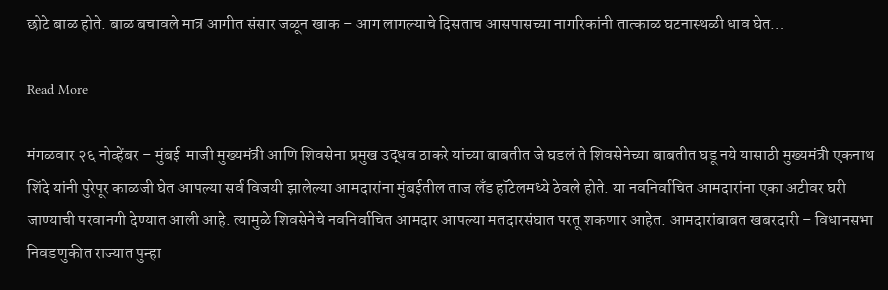छोटे बाळ होते. बाळ बचावले मात्र आगीत संसार जळून खाक – आग लागल्याचे दिसताच आसपासच्या नागरिकांनी तात्काळ घटनास्थळी धाव घेत…

Read More

मंगळवार २६ नोव्हेंबर – मुंबई  माजी मुख्यमंत्री आणि शिवसेना प्रमुख उद्धव ठाकरे यांच्या बाबतीत जे घडलं ते शिवसेनेच्या बाबतीत घडू नये यासाठी मुख्यमंत्री एकनाथ शिंदे यांनी पुरेपूर काळजी घेत आपल्या सर्व विजयी झालेल्या आमदारांना मुंबईतील ताज लँड हॉटेलमध्ये ठेवले होते. या नवनिर्वाचित आमदारांना एका अटीवर घरी जाण्याची परवानगी देण्यात आली आहे. त्यामुळे शिवसेनेचे नवनिर्वाचित आमदार आपल्या मतदारसंघात परतू शकणार आहेत. आमदारांबाबत खबरदारी – विधानसभा निवडणुकीत राज्यात पुन्हा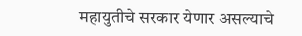महायुतीचे सरकार येणार असल्याचे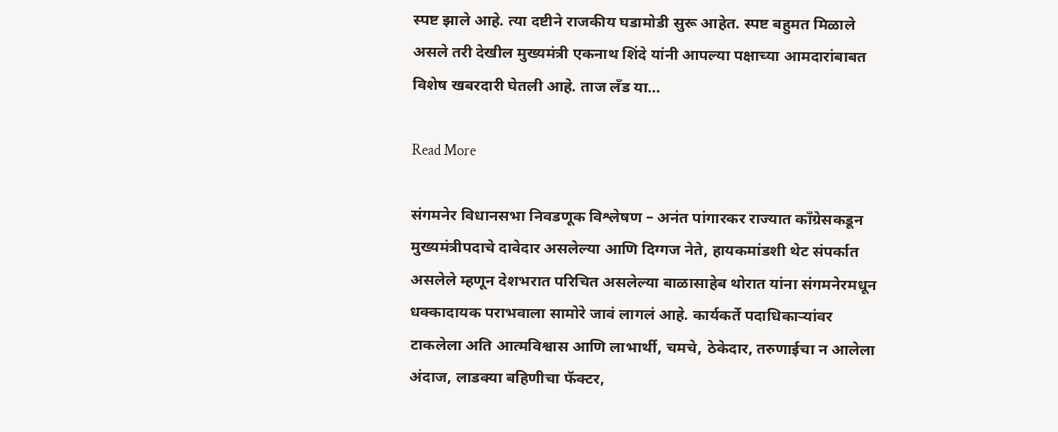स्पष्ट झाले आहे. त्या दष्टीने राजकीय घडामोडी सुरू आहेत. स्पष्ट बहुमत मिळाले असले तरी देखील मुख्यमंत्री एकनाथ शिंदे यांनी आपल्या पक्षाच्या आमदारांबाबत विशेष खबरदारी घेतली आहे. ताज लँड या…

Read More

संगमनेर विधानसभा निवडणूक विश्लेषण – अनंत पांगारकर राज्यात काँग्रेसकडून मुख्यमंत्रीपदाचे दावेदार असलेल्या आणि दिग्गज नेते, हायकमांडशी थेट संपर्कात असलेले म्हणून देशभरात परिचित असलेल्या बाळासाहेब थोरात यांना संगमनेरमधून धक्कादायक पराभवाला सामोरे जावं लागलं आहे. कार्यकर्ते पदाधिकाऱ्यांवर टाकलेला अति आत्मविश्वास आणि लाभार्थी, चमचे, ठेकेदार, तरुणाईचा न आलेला अंदाज, लाडक्या बहिणीचा फॅक्टर,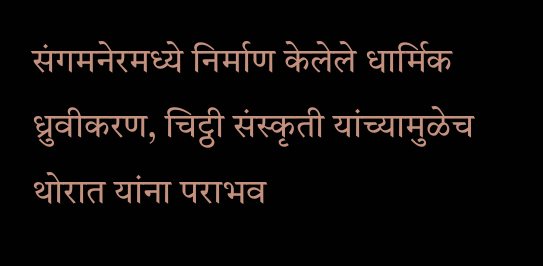संगमनेरमध्ये निर्माण केलेले धार्मिक ध्रुवीकरण, चिट्ठी संस्कृती यांच्यामुळेच थोरात यांना पराभव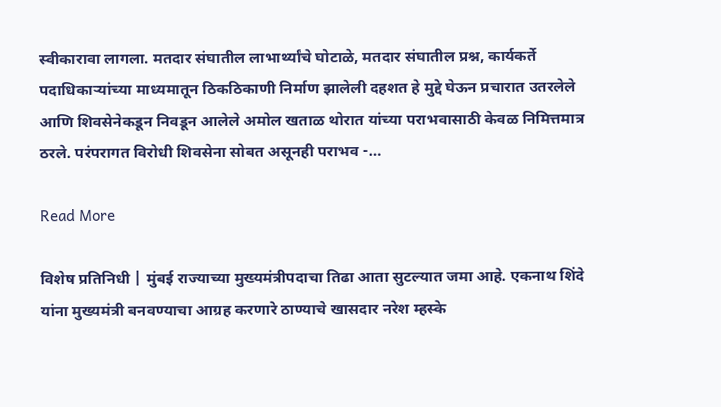स्वीकारावा लागला. मतदार संघातील लाभार्थ्यांचे घोटाळे, मतदार संघातील प्रश्न, कार्यकर्ते पदाधिकाऱ्यांच्या माध्यमातून ठिकठिकाणी निर्माण झालेली दहशत हे मुद्दे घेऊन प्रचारात उतरलेले आणि शिवसेनेकडून निवडून आलेले अमोल खताळ थोरात यांच्या पराभवासाठी केवळ निमित्तमात्र ठरले. परंपरागत विरोधी शिवसेना सोबत असूनही पराभव -…

Read More

विशेष प्रतिनिधी | मुंबई राज्याच्या मुख्यमंत्रीपदाचा तिढा आता सुटल्यात जमा आहे. एकनाथ शिंदे यांना मुख्यमंत्री बनवण्याचा आग्रह करणारे ठाण्याचे खासदार नरेश म्हस्के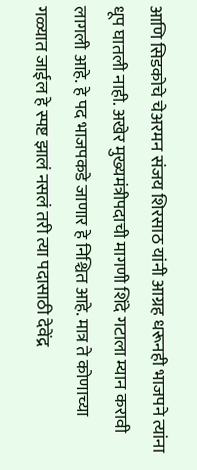आणि सिडकोचे चेअरमन संजय शिरसाठ यांनी आग्रह धरूनही भाजपने त्यांना धूप घातली नाही. अखेर मुख्यमंत्रीपदाची मागणी शिंदे गटाला म्यान करावी लागली आहे. हे पद भाजपकडे जाणार हे निश्चित आहे. मात्र ते कोणाच्या गळ्यात जाईल हे स्पष्ट झालं नसलं तरी त्या पदासाठी देवेंद्र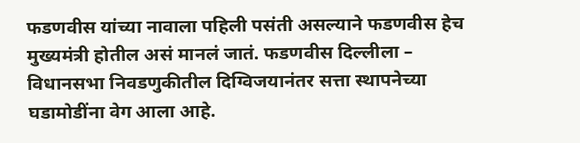फडणवीस यांच्या नावाला पहिली पसंती असल्याने फडणवीस हेच मुख्यमंत्री होतील असं मानलं जातं. फडणवीस दिल्लीला – विधानसभा निवडणुकीतील दिग्विजयानंतर सत्ता स्थापनेच्या घडामोडींना वेग आला आहे.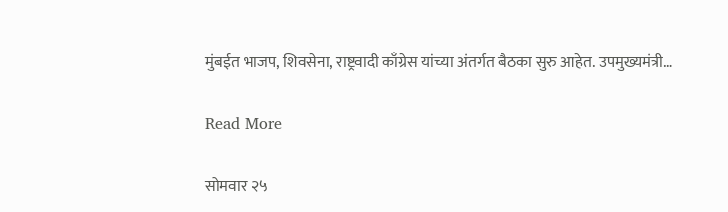मुंबईत भाजप, शिवसेना, राष्ट्रवादी काँग्रेस यांच्या अंतर्गत बैठका सुरु आहेत. उपमुख्यमंत्री…

Read More

सोमवार २५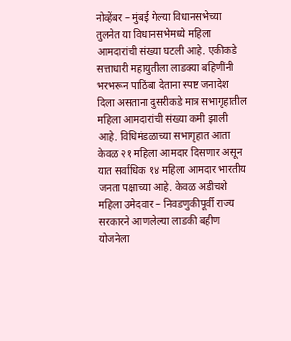नोव्हेंबर – मुंबई गेल्या विधानसभेच्या तुलनेत या विधानसभेमध्ये महिला आमदारांची संख्या घटली आहे. एकीकडे सत्ताधारी महायुतीला लाडक्या बहिणींनी भरभरून पाठिंबा देताना स्पष्ट जनादेश दिला असताना दुसरीकडे मात्र सभागृहातील महिला आमदारांची संख्या कमी झाली आहे. विधिमंडळाच्या सभागृहात आता केवळ २१ महिला आमदार दिसणार असून यात सर्वाधिक १४ महिला आमदार भारतीय जनता पक्षाच्या आहे. केवळ अडीचशे महिला उमेदवार – निवडणुकीपूर्वी राज्य सरकारने आणलेल्या लाडकी बहीण योजनेला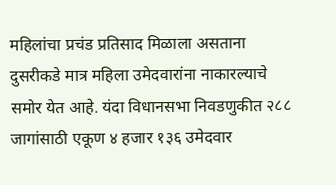महिलांचा प्रचंड प्रतिसाद मिळाला असताना दुसरीकडे मात्र महिला उमेदवारांना नाकारल्याचे समोर येत आहे. यंदा विधानसभा निवडणुकीत २८८ जागांसाठी एकूण ४ हजार १३६ उमेदवार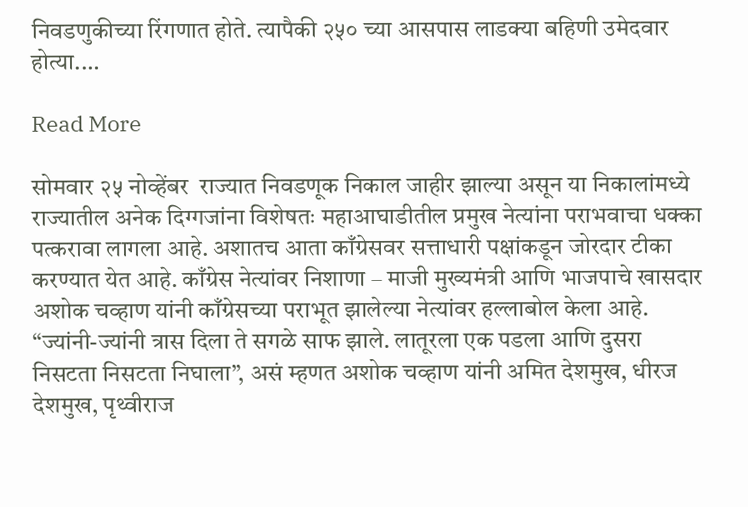निवडणुकीच्या रिंगणात होते. त्यापैकी २५० च्या आसपास लाडक्या बहिणी उमेदवार होत्या.…

Read More

सोमवार २५ नोव्हेंबर  राज्यात निवडणूक निकाल जाहीर झाल्या असून या निकालांमध्ये राज्यातील अनेक दिग्गजांना विशेषतः महाआघाडीतील प्रमुख नेत्यांना पराभवाचा धक्का पत्करावा लागला आहे. अशातच आता काँग्रेसवर सत्ताधारी पक्षांकडून जोरदार टीका करण्यात येत आहे. काँग्रेस नेत्यांवर निशाणा – माजी मुख्यमंत्री आणि भाजपाचे खासदार अशोक चव्हाण यांनी काँग्रेसच्या पराभूत झालेल्या नेत्यांवर हल्लाबोल केला आहे. “ज्यांनी-ज्यांनी त्रास दिला ते सगळे साफ झाले. लातूरला एक पडला आणि दुसरा निसटता निसटता निघाला”, असं म्हणत अशोक चव्हाण यांनी अमित देशमुख, धीरज देशमुख, पृथ्वीराज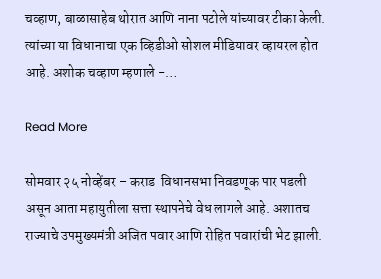चव्हाण, बाळासाहेब थोरात आणि नाना पटोले यांच्यावर टीका केली. त्यांच्या या विधानाचा एक व्हिडीओ सोशल मीडियावर व्हायरल होत आहे. अशोक चव्हाण म्हणाले -…

Read More

सोमवार २५ नोव्हेंबर – कराड  विधानसभा निवडणूक पार पडली असून आता महायुतीला सत्ता स्थापनेचे वेध लागले आहे. अशातच राज्याचे उपमुख्यमंत्री अजित पवार आणि रोहित पवारांची भेट झाली.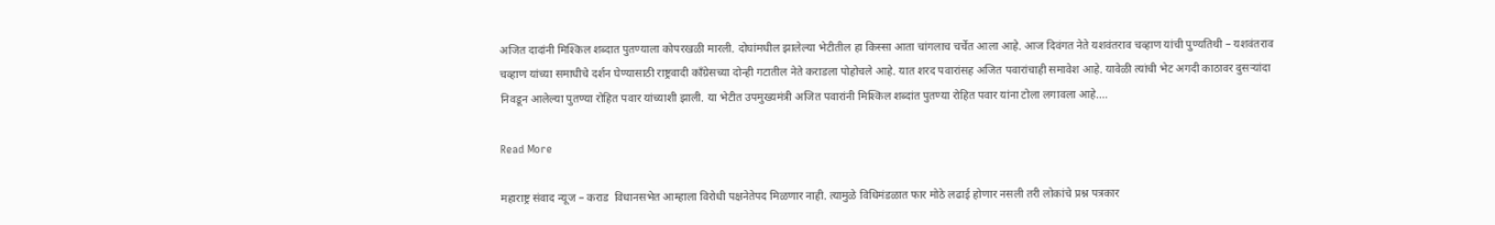अजित दादांनी मिश्किल शब्दात पुतण्याला कोपरखळी मारली. दोघांमधील झालेल्या भेटीतील हा किस्सा आता चांगलाच चर्चेत आला आहे. आज दिवंगत नेते यशवंतराव चव्हाण यांची पुण्यतिथी – यशवंतराव चव्हाण यांच्या समाधीचे दर्शन घेण्यासाठी राष्ट्रवादी काँग्रेसच्या दोन्ही गटातील नेते कराडला पोहोचले आहे. यात शरद पवारांसह अजित पवारांचाही समावेश आहे. यावेळी त्यांची भेट अगदी काठावर दुसऱ्यांदा निवडून आलेल्या पुतण्या रोहित पवार यांच्याशी झाली. या भेटीत उपमुख्यमंत्री अजित पवारांनी मिश्किल शब्दांत पुतण्या रोहित पवार यांना टोला लगावला आहे.…

Read More

महाराष्ट्र संवाद न्यूज – कराड  विधानसभेत आम्हाला विरोधी पक्षनेतेपद मिळणार नाही. त्यामुळे विधिमंडळात फार मोठे लढाई होणार नसली तरी लोकांचे प्रश्न पत्रकार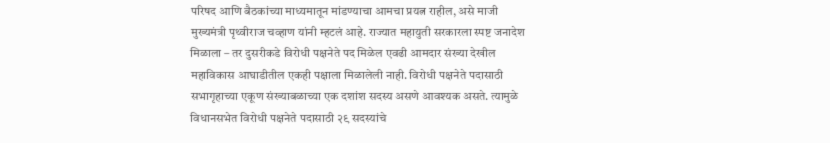परिषद आणि बैठकांच्या माध्यमातून मांडण्याचा आमचा प्रयत्न राहील, असे माजी मुख्यमंत्री पृथ्वीराज चव्हाण यांनी म्हटलं आहे. राज्यात महायुती सरकारला स्पष्ट जनादेश मिळाला – तर दुसरीकडे विरोधी पक्षनेते पद मिळेल एवढी आमदार संख्या देखील महाविकास आघाडीतील एकही पक्षाला मिळालेली नाही. विरोधी पक्षनेते पदासाठी सभागृहाच्या एकूण संख्याबळाच्या एक दशांश सदस्य असणे आवश्यक असते. त्यामुळे विधानसभेत विरोधी पक्षनेते पदासाठी २९ सदस्यांचे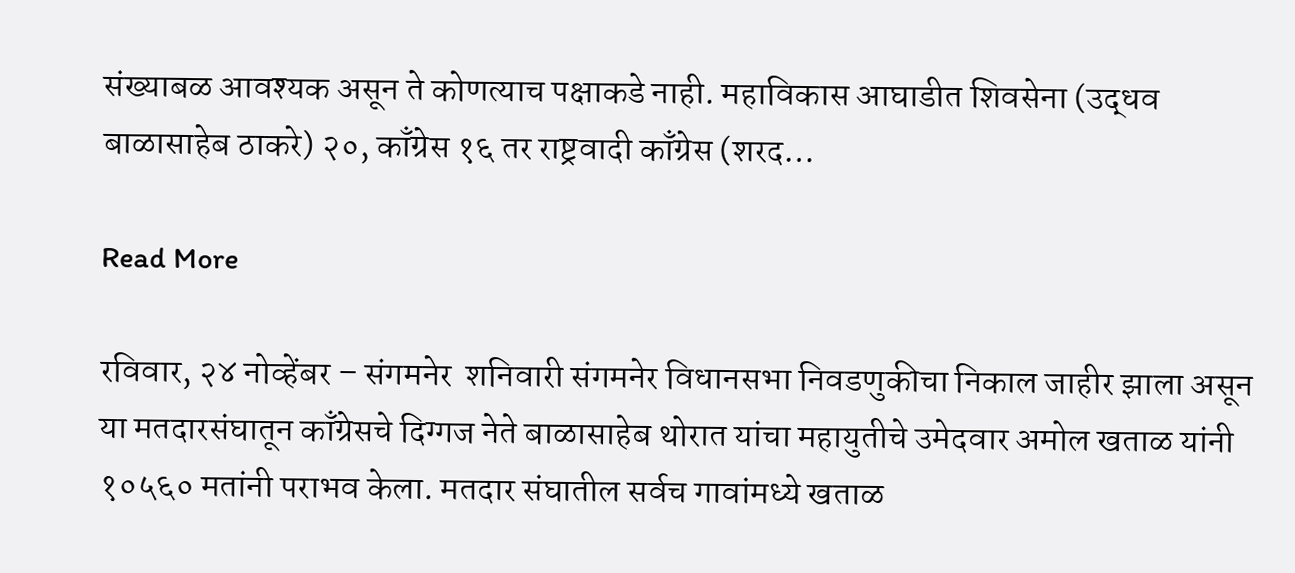संख्याबळ आवश्यक असून ते कोणत्याच पक्षाकडे नाही. महाविकास आघाडीत शिवसेना (उद्धव बाळासाहेब ठाकरे) २०, काँग्रेस १६ तर राष्ट्रवादी काँग्रेस (शरद…

Read More

रविवार, २४ नोव्हेंबर – संगमनेर  शनिवारी संगमनेर विधानसभा निवडणुकीचा निकाल जाहीर झाला असून या मतदारसंघातून काँग्रेसचे दिग्गज नेते बाळासाहेब थोरात यांचा महायुतीचे उमेदवार अमोल खताळ यांनी १०५६० मतांनी पराभव केला. मतदार संघातील सर्वच गावांमध्ये खताळ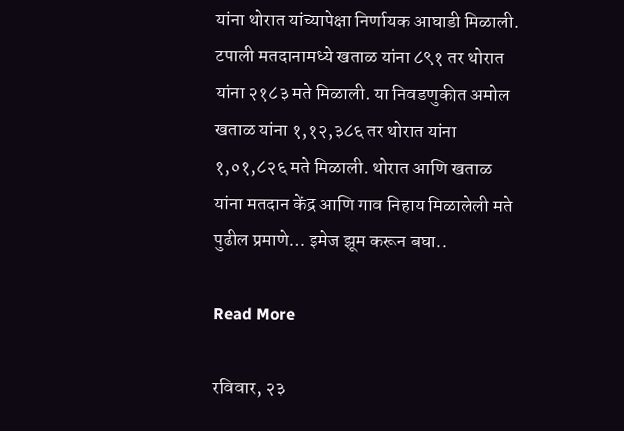यांना थोरात यांच्यापेक्षा निर्णायक आघाडी मिळाली. टपाली मतदानामध्ये खताळ यांना ८९१ तर थोरात यांना २१८३ मते मिळाली. या निवडणुकीत अमोल खताळ यांना १,१२,३८६ तर थोरात यांना १,०१,८२६ मते मिळाली. थोरात आणि खताळ यांना मतदान केंद्र आणि गाव निहाय मिळालेली मते पुढील प्रमाणे… इमेज झूम करून बघा..

Read More

रविवार, २३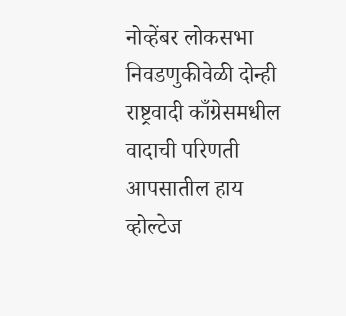नोव्हेंबर लोकसभा निवडणुकीवेळी दोन्ही राष्ट्रवादी काँग्रेसमधील वादाची परिणती आपसातील हाय व्होल्टेज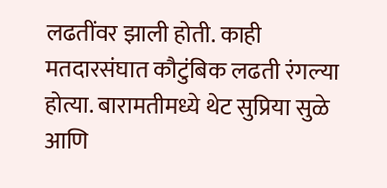लढतींवर झाली होती. काही मतदारसंघात कौटुंबिक लढती रंगल्या होत्या. बारामतीमध्ये थेट सुप्रिया सुळे आणि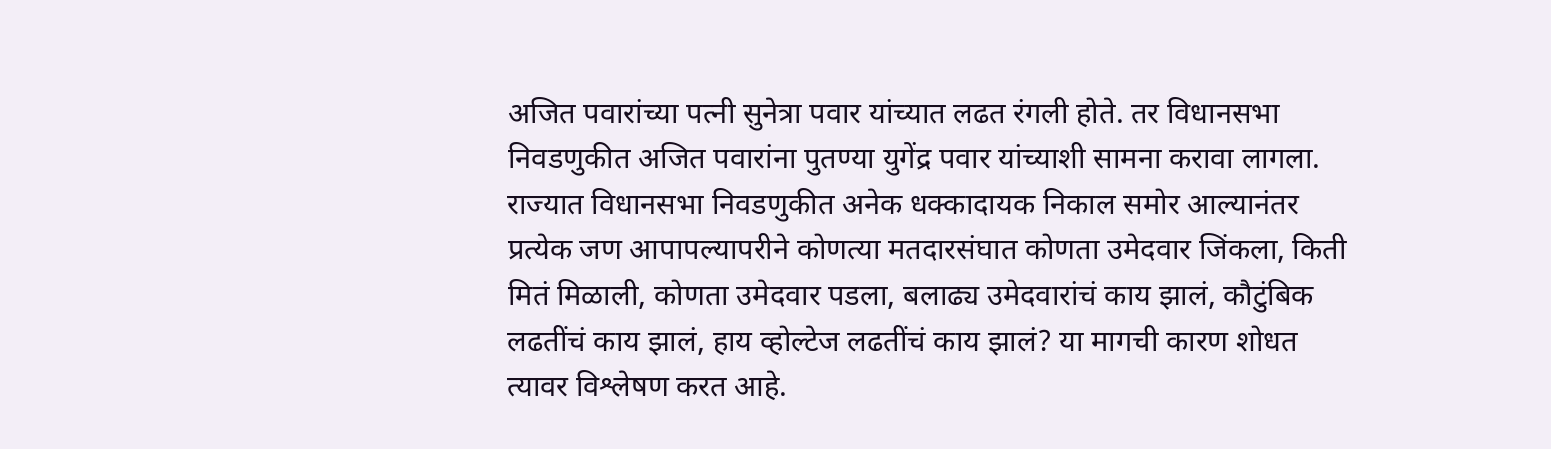अजित पवारांच्या पत्नी सुनेत्रा पवार यांच्यात लढत रंगली होते. तर विधानसभा निवडणुकीत अजित पवारांना पुतण्या युगेंद्र पवार यांच्याशी सामना करावा लागला. राज्यात विधानसभा निवडणुकीत अनेक धक्कादायक निकाल समोर आल्यानंतर प्रत्येक जण आपापल्यापरीने कोणत्या मतदारसंघात कोणता उमेदवार जिंकला, किती मितं मिळाली, कोणता उमेदवार पडला, बलाढ्य उमेदवारांचं काय झालं, कौटुंबिक लढतींचं काय झालं, हाय व्होल्टेज लढतींचं काय झालं? या मागची कारण शोधत त्यावर विश्लेषण करत आहे.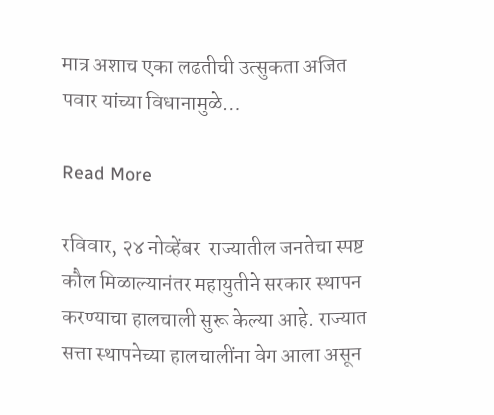मात्र अशाच एका लढतीची उत्सुकता अजित पवार यांच्या विधानामुळे…

Read More

रविवार, २४ नोव्हेंबर  राज्यातील जनतेचा स्पष्ट कौल मिळाल्यानंतर महायुतीने सरकार स्थापन करण्याचा हालचाली सुरू केल्या आहे. राज्यात सत्ता स्थापनेच्या हालचालींना वेग आला असून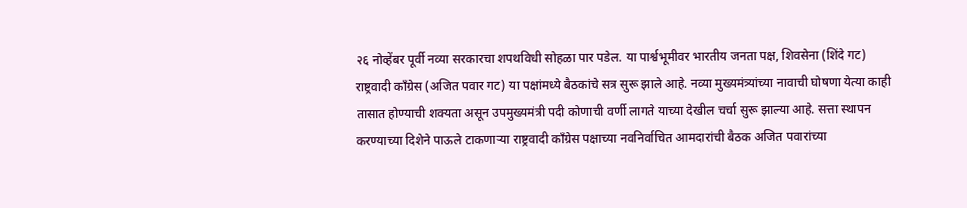२६ नोव्हेंबर पूर्वी नव्या सरकारचा शपथविधी सोहळा पार पडेल. या पार्श्वभूमीवर भारतीय जनता पक्ष, शिवसेना (शिंदे गट) राष्ट्रवादी काँग्रेस (अजित पवार गट) या पक्षांमध्ये बैठकांचे सत्र सुरू झाले आहे. नव्या मुख्यमंत्र्यांच्या नावाची घोषणा येत्या काही तासात होण्याची शक्यता असून उपमुख्यमंत्री पदी कोणाची वर्णी लागते याच्या देखील चर्चा सुरू झाल्या आहे. सत्ता स्थापन करण्याच्या दिशेने पाऊले टाकणाऱ्या राष्ट्रवादी काँग्रेस पक्षाच्या नवनिर्वाचित आमदारांची बैठक अजित पवारांच्या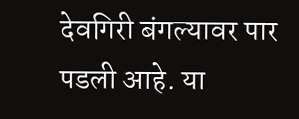देवगिरी बंगल्यावर पार पडली आहे. या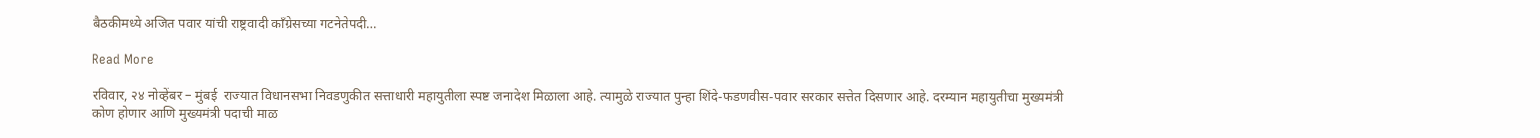बैठकीमध्ये अजित पवार यांची राष्ट्रवादी काँग्रेसच्या गटनेतेपदी…

Read More

रविवार, २४ नोव्हेंबर – मुंबई  राज्यात विधानसभा निवडणुकीत सत्ताधारी महायुतीला स्पष्ट जनादेश मिळाला आहे. त्यामुळे राज्यात पुन्हा शिंदे-फडणवीस-पवार सरकार सत्तेत दिसणार आहे. दरम्यान महायुतीचा मुख्यमंत्री कोण होणार आणि मुख्यमंत्री पदाची माळ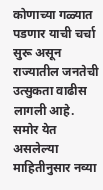कोणाच्या गळ्यात पडणार याची चर्चा सुरू असून राज्यातील जनतेची उत्सुकता वाढीस लागली आहे. समोर येत असलेल्या माहितीनुसार नव्या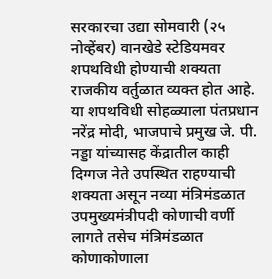सरकारचा उद्या सोमवारी (२५ नोव्हेंबर) वानखेडे स्टेडियमवर शपथविधी होण्याची शक्यता राजकीय वर्तुळात व्यक्त होत आहे. या शपथविधी सोहळ्याला पंतप्रधान नरेंद्र मोदी, भाजपाचे प्रमुख जे. पी. नड्डा यांच्यासह केंद्रातील काही दिग्गज नेते उपस्थित राहण्याची शक्यता असून नव्या मंत्रिमंडळात उपमुख्यमंत्रीपदी कोणाची वर्णी लागते तसेच मंत्रिमंडळात कोणाकोणाला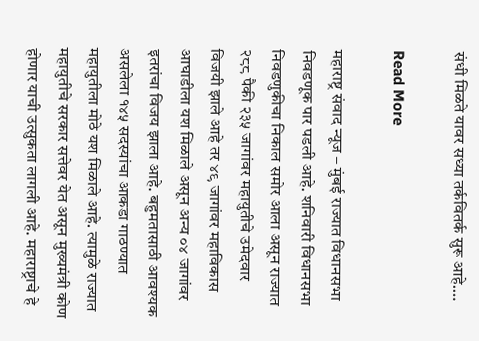संधी मिळते यावर सध्या तर्कवितर्क सुरू आहे.…

Read More

महाराष्ट्र संवाद न्यूज – मुंबई राज्यात विधानसभा निवडणूक पार पडली आहे. शनिवारी विधानसभा निवडणुकीचा निकाल समोर आला असून राज्यात २८८ पैकी २३५ जागांवर महायुतीचे उमेदवार विजयी झाले आहे तर ४९ जागांवर महाविकास आघाडीला यश मिळाले असून अन्य ०४ जागांवर इतरांचा विजय झाला आहे. बहुमतासाठी आवश्यक असलेला १४५ सदस्यांचा आकडा गाठण्यात महायुतीला मोठे यश मिळाले आहे. त्यामुळे राज्यात महायुतीचे सरकार सत्तेवर येत असून मुख्यमंत्री कोण होणार याची उत्सुकता लागली आहे. महाराष्ट्राचे हे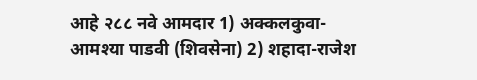आहे २८८ नवे आमदार 1) अक्कलकुवा- आमश्या पाडवी (शिवसेना) 2) शहादा-राजेश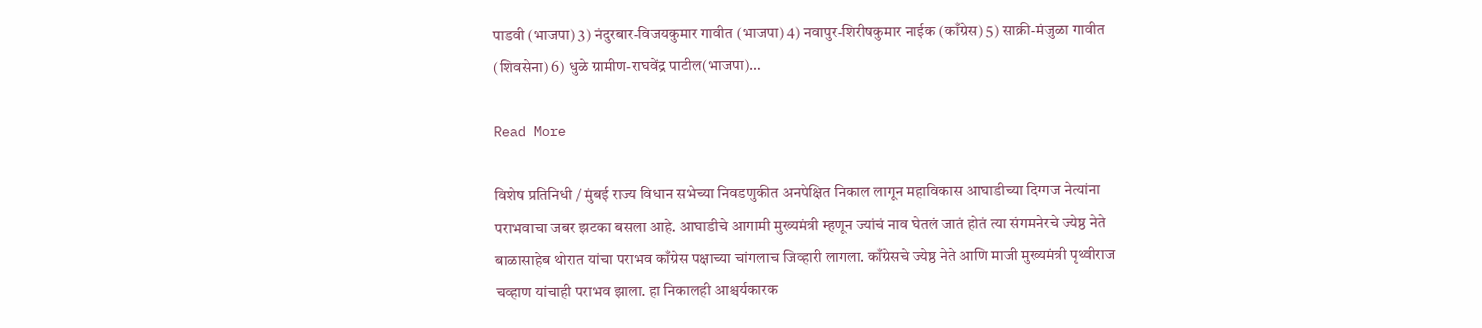पाडवी (भाजपा) 3) नंदुरबार-विजयकुमार गावीत (भाजपा) 4) नवापुर-शिरीषकुमार नाईक (काँग्रेस) 5) साक्री-मंजुळा गावीत (शिवसेना) 6) धुळे ग्रामीण-राघवेंद्र पाटील(भाजपा)…

Read More

विशेष प्रतिनिधी / मुंबई राज्य विधान सभेच्या निवडणुकीत अनपेक्षित निकाल लागून महाविकास आघाडीच्या दिग्गज नेत्यांना पराभवाचा जबर झटका बसला आहे. आघाडीचे आगामी मुख्यमंत्री म्हणून ज्यांचं नाव घेतलं जातं होतं त्या संगमनेरचे ज्येष्ठ नेते बाळासाहेब थोरात यांचा पराभव काँग्रेस पक्षाच्या चांगलाच जिव्हारी लागला. काँग्रेसचे ज्येष्ठ नेते आणि माजी मुख्यमंत्री पृथ्वीराज चव्हाण यांचाही पराभव झाला. हा निकालही आश्चर्यकारक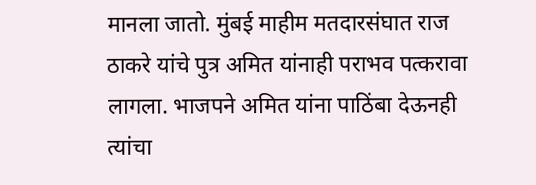मानला जातो. मुंबई माहीम मतदारसंघात राज ठाकरे यांचे पुत्र अमित यांनाही पराभव पत्करावा लागला. भाजपने अमित यांना पाठिंबा देऊनही त्यांचा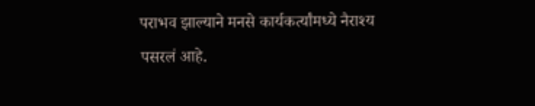पराभव झाल्याने मनसे कार्यकर्त्यांमध्ये नैराश्य पसरलं आहे.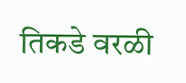तिकडे वरळी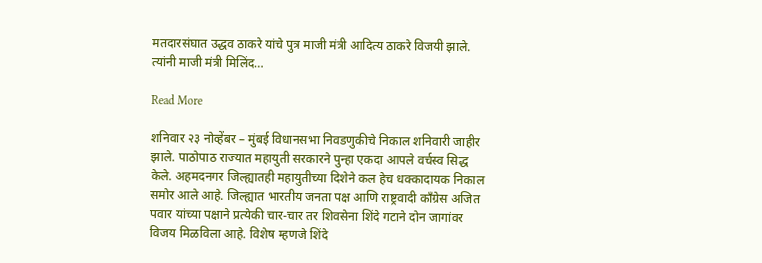मतदारसंघात उद्धव ठाकरे यांचे पुत्र माजी मंत्री आदित्य ठाकरे विजयी झाले. त्यांनी माजी मंत्री मिलिंद…

Read More

शनिवार २३ नोव्हेंबर – मुंबई विधानसभा निवडणुकीचे निकाल शनिवारी जाहीर झाले. पाठोपाठ राज्यात महायुती सरकारने पुन्हा एकदा आपले वर्चस्व सिद्ध केले. अहमदनगर जिल्ह्यातही महायुतीच्या दिशेने कल हेच धक्कादायक निकाल समोर आले आहे. जिल्ह्यात भारतीय जनता पक्ष आणि राष्ट्रवादी काँग्रेस अजित पवार यांच्या पक्षाने प्रत्येकी चार-चार तर शिवसेना शिंदे गटाने दोन जागांवर विजय मिळविला आहे. विशेष म्हणजे शिंदे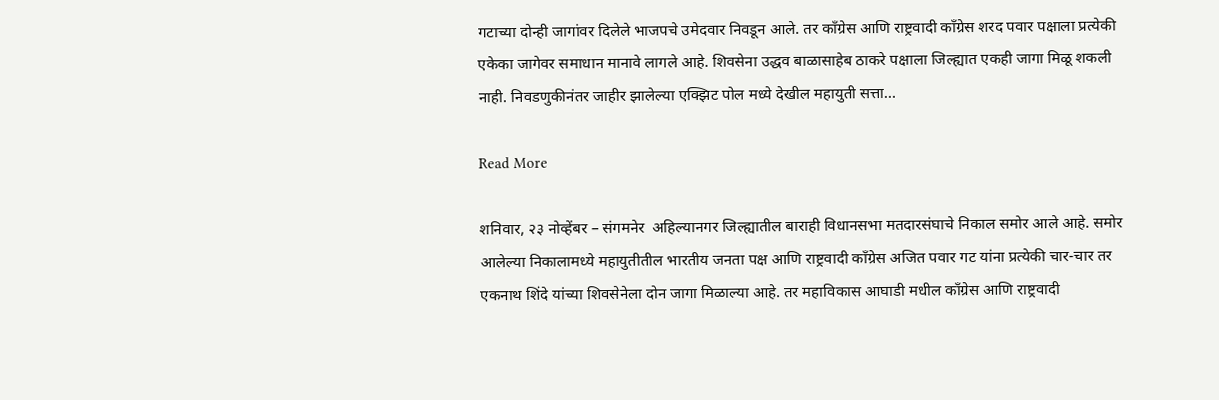गटाच्या दोन्ही जागांवर दिलेले भाजपचे उमेदवार निवडून आले. तर काँग्रेस आणि राष्ट्रवादी काँग्रेस शरद पवार पक्षाला प्रत्येकी एकेका जागेवर समाधान मानावे लागले आहे. शिवसेना उद्धव बाळासाहेब ठाकरे पक्षाला जिल्ह्यात एकही जागा मिळू शकली नाही. निवडणुकीनंतर जाहीर झालेल्या एक्झिट पोल मध्ये देखील महायुती सत्ता…

Read More

शनिवार, २३ नोव्हेंबर – संगमनेर  अहिल्यानगर जिल्ह्यातील बाराही विधानसभा मतदारसंघाचे निकाल समोर आले आहे. समोर आलेल्या निकालामध्ये महायुतीतील भारतीय जनता पक्ष आणि राष्ट्रवादी काँग्रेस अजित पवार गट यांना प्रत्येकी चार-चार तर एकनाथ शिंदे यांच्या शिवसेनेला दोन जागा मिळाल्या आहे. तर महाविकास आघाडी मधील काँग्रेस आणि राष्ट्रवादी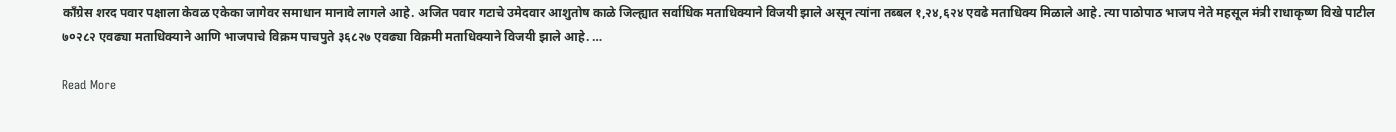काँग्रेस शरद पवार पक्षाला केवळ एकेका जागेवर समाधान मानावे लागले आहे. अजित पवार गटाचे उमेदवार आशुतोष काळे जिल्ह्यात सर्वाधिक मताधिक्याने विजयी झाले असून त्यांना तब्बल १,२४,६२४ एवढे मताधिक्य मिळाले आहे. त्या पाठोपाठ भाजप नेते महसूल मंत्री राधाकृष्ण विखे पाटील ७०२८२ एवढ्या मताधिक्याने आणि भाजपाचे विक्रम पाचपुते ३६८२७ एवढ्या विक्रमी मताधिक्याने विजयी झाले आहे. …

Read More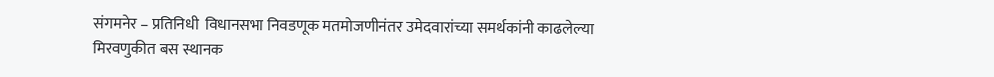संगमनेर – प्रतिनिधी  विधानसभा निवडणूक मतमोजणीनंतर उमेदवारांच्या समर्थकांनी काढलेल्या मिरवणुकीत बस स्थानक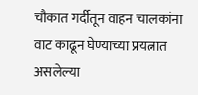चौकात गर्दीतून वाहन चालकांना वाट काढून घेण्याच्या प्रयत्नात असलेल्या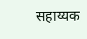सहाय्यक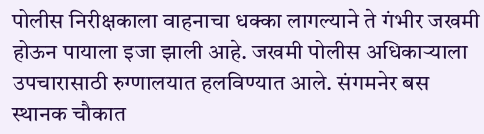पोलीस निरीक्षकाला वाहनाचा धक्का लागल्याने ते गंभीर जखमी होऊन पायाला इजा झाली आहे. जखमी पोलीस अधिकाऱ्याला उपचारासाठी रुग्णालयात हलविण्यात आले. संगमनेर बस स्थानक चौकात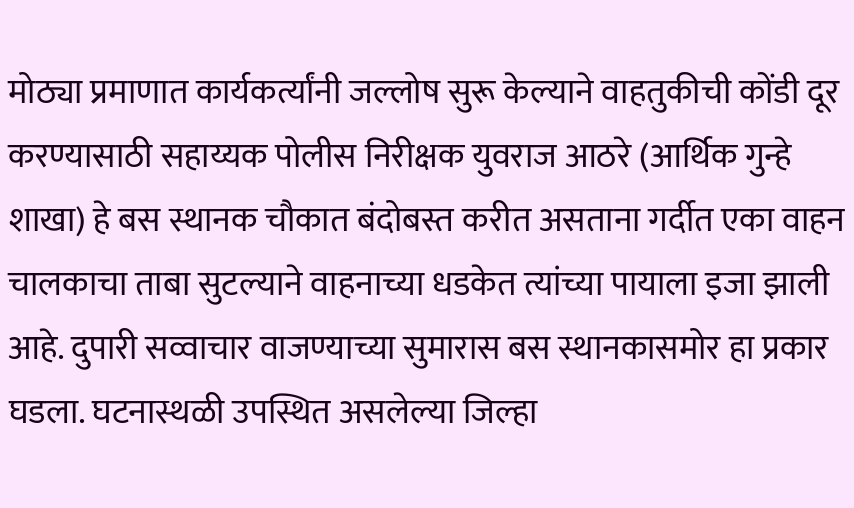मोठ्या प्रमाणात कार्यकर्त्यांनी जल्लोष सुरू केल्याने वाहतुकीची कोंडी दूर करण्यासाठी सहाय्यक पोलीस निरीक्षक युवराज आठरे (आर्थिक गुन्हे शाखा) हे बस स्थानक चौकात बंदोबस्त करीत असताना गर्दीत एका वाहन चालकाचा ताबा सुटल्याने वाहनाच्या धडकेत त्यांच्या पायाला इजा झाली आहे. दुपारी सव्वाचार वाजण्याच्या सुमारास बस स्थानकासमोर हा प्रकार घडला. घटनास्थळी उपस्थित असलेल्या जिल्हा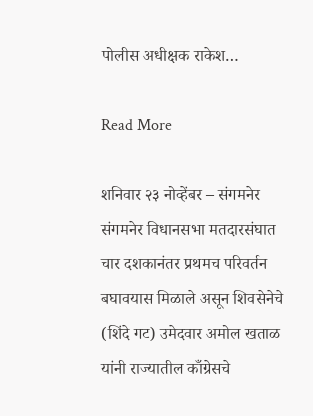पोलीस अधीक्षक राकेश…

Read More

शनिवार २३ नोव्हेंबर – संगमनेर  संगमनेर विधानसभा मतदारसंघात चार दशकानंतर प्रथमच परिवर्तन बघावयास मिळाले असून शिवसेनेचे (शिंदे गट) उमेदवार अमोल खताळ यांनी राज्यातील काँग्रेसचे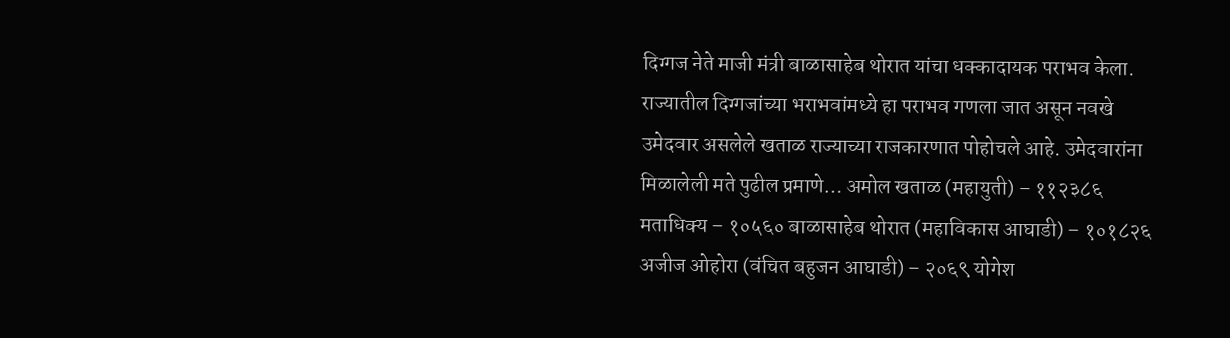दिग्गज नेते माजी मंत्री बाळासाहेब थोरात यांचा धक्कादायक पराभव केला. राज्यातील दिग्गजांच्या भराभवांमध्ये हा पराभव गणला जात असून नवखे उमेदवार असलेले खताळ राज्याच्या राजकारणात पोहोचले आहे. उमेदवारांना मिळालेली मते पुढील प्रमाणे… अमोल खताळ (महायुती) – ११२३८६ मताधिक्य – १०५६० बाळासाहेब थोरात (महाविकास आघाडी) – १०१८२६ अजीज ओहोरा (वंचित बहुजन आघाडी) – २०६९ योगेश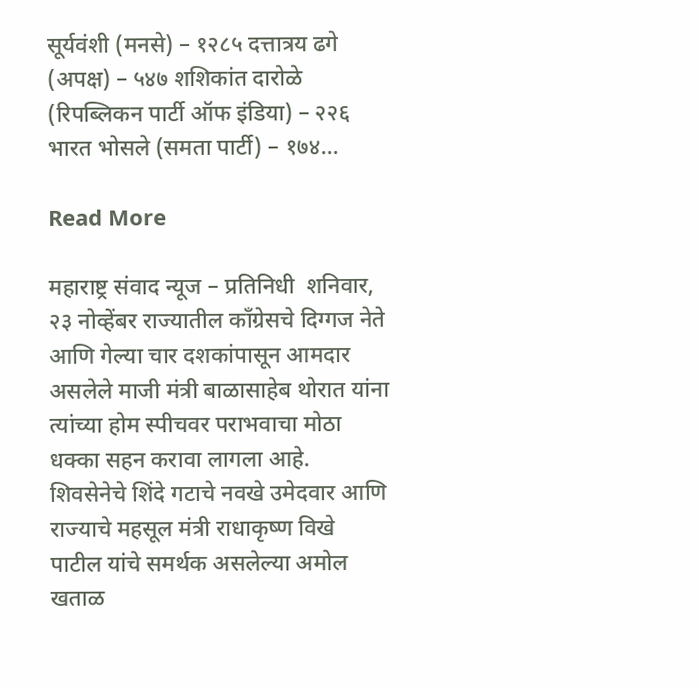सूर्यवंशी (मनसे) – १२८५ दत्तात्रय ढगे (अपक्ष) – ५४७ शशिकांत दारोळे (रिपब्लिकन पार्टी ऑफ इंडिया) – २२६ भारत भोसले (समता पार्टी) – १७४…

Read More

महाराष्ट्र संवाद न्यूज – प्रतिनिधी  शनिवार, २३ नोव्हेंबर राज्यातील काँग्रेसचे दिग्गज नेते आणि गेल्या चार दशकांपासून आमदार असलेले माजी मंत्री बाळासाहेब थोरात यांना त्यांच्या होम स्पीचवर पराभवाचा मोठा धक्का सहन करावा लागला आहे. शिवसेनेचे शिंदे गटाचे नवखे उमेदवार आणि राज्याचे महसूल मंत्री राधाकृष्ण विखे पाटील यांचे समर्थक असलेल्या अमोल खताळ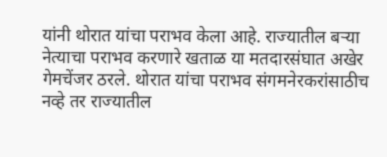यांनी थोरात यांचा पराभव केला आहे. राज्यातील बऱ्या नेत्याचा पराभव करणारे खताळ या मतदारसंघात अखेर गेमचेंजर ठरले. थोरात यांचा पराभव संगमनेरकरांसाठीच नव्हे तर राज्यातील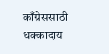काँग्रेससाठी धक्कादाय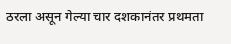ठरला असून गेल्या चार दशकानंतर प्रथमता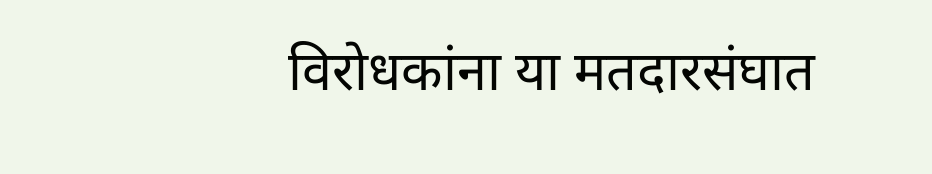विरोधकांना या मतदारसंघात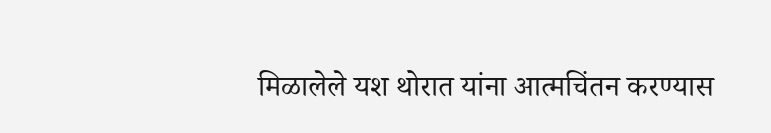मिळालेले यश थोरात यांना आत्मचिंतन करण्यास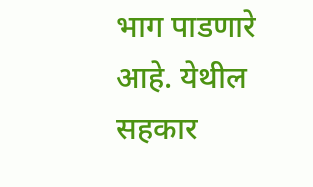भाग पाडणारे आहे. येथील सहकार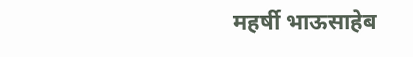महर्षी भाऊसाहेब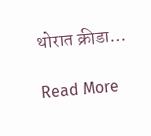थोरात क्रीडा…

Read More